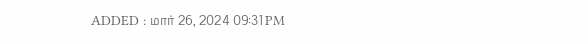ADDED : மார் 26, 2024 09:31 PM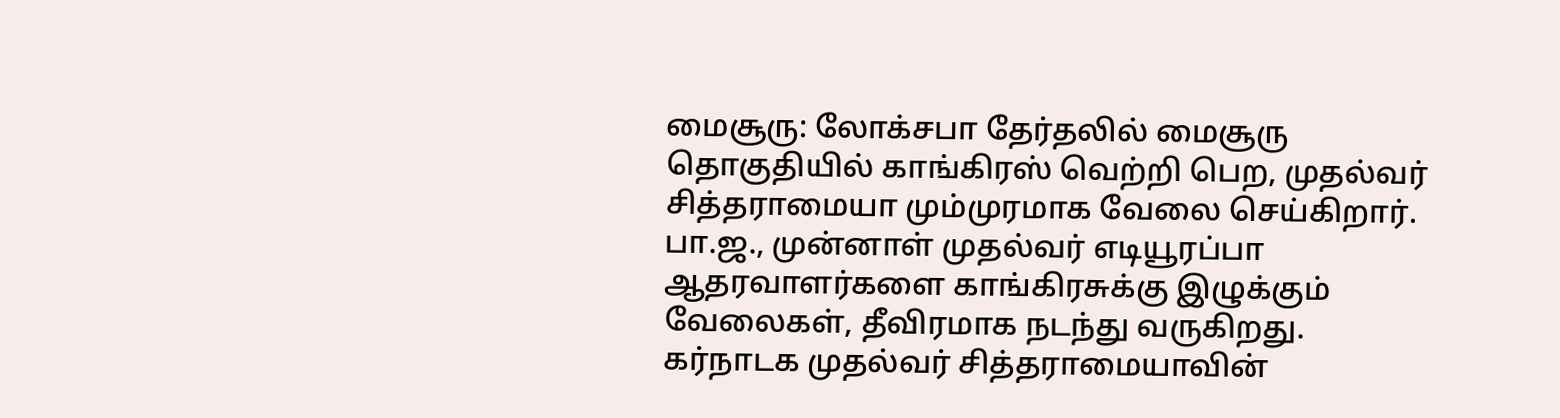மைசூரு: லோக்சபா தேர்தலில் மைசூரு தொகுதியில் காங்கிரஸ் வெற்றி பெற, முதல்வர் சித்தராமையா மும்முரமாக வேலை செய்கிறார். பா.ஜ., முன்னாள் முதல்வர் எடியூரப்பா ஆதரவாளர்களை காங்கிரசுக்கு இழுக்கும் வேலைகள், தீவிரமாக நடந்து வருகிறது.
கர்நாடக முதல்வர் சித்தராமையாவின்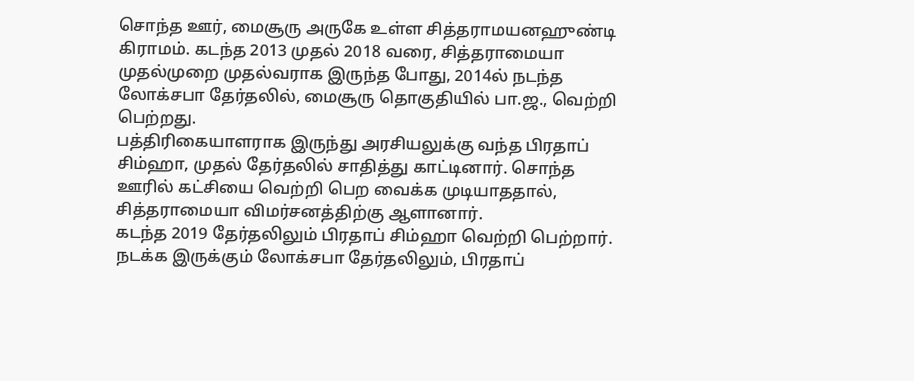சொந்த ஊர், மைசூரு அருகே உள்ள சித்தராமயனஹுண்டி கிராமம். கடந்த 2013 முதல் 2018 வரை, சித்தராமையா முதல்முறை முதல்வராக இருந்த போது, 2014ல் நடந்த லோக்சபா தேர்தலில், மைசூரு தொகுதியில் பா.ஜ., வெற்றி பெற்றது.
பத்திரிகையாளராக இருந்து அரசியலுக்கு வந்த பிரதாப் சிம்ஹா, முதல் தேர்தலில் சாதித்து காட்டினார். சொந்த ஊரில் கட்சியை வெற்றி பெற வைக்க முடியாததால், சித்தராமையா விமர்சனத்திற்கு ஆளானார்.
கடந்த 2019 தேர்தலிலும் பிரதாப் சிம்ஹா வெற்றி பெற்றார். நடக்க இருக்கும் லோக்சபா தேர்தலிலும், பிரதாப்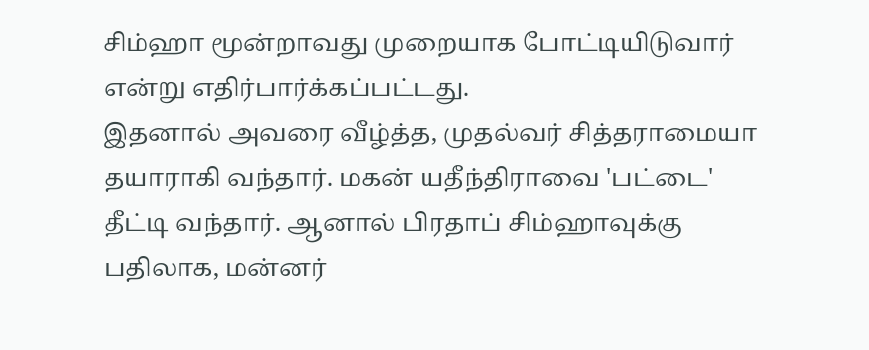சிம்ஹா மூன்றாவது முறையாக போட்டியிடுவார் என்று எதிர்பார்க்கப்பட்டது.
இதனால் அவரை வீழ்த்த, முதல்வர் சித்தராமையா தயாராகி வந்தார். மகன் யதீந்திராவை 'பட்டை' தீட்டி வந்தார். ஆனால் பிரதாப் சிம்ஹாவுக்கு பதிலாக, மன்னர்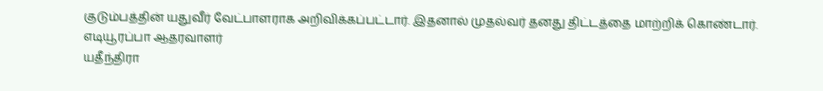குடும்பத்தின் யதுவீர் வேட்பாளராக அறிவிக்கப்பட்டார். இதனால் முதல்வர் தனது திட்டத்தை மாற்றிக் கொண்டார்.
எடியூரப்பா ஆதரவாளர்
யதீந்திரா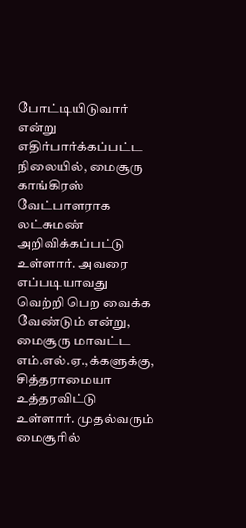போட்டியிடுவார் என்று எதிர்பார்க்கப்பட்ட நிலையில், மைசூரு காங்கிரஸ் வேட்பாளராக லட்சுமண் அறிவிக்கப்பட்டு உள்ளார். அவரை எப்படியாவது வெற்றி பெற வைக்க வேண்டும் என்று, மைசூரு மாவட்ட எம்.எல்.ஏ.,க்களுக்கு, சித்தராமையா உத்தரவிட்டு உள்ளார். முதல்வரும் மைசூரில்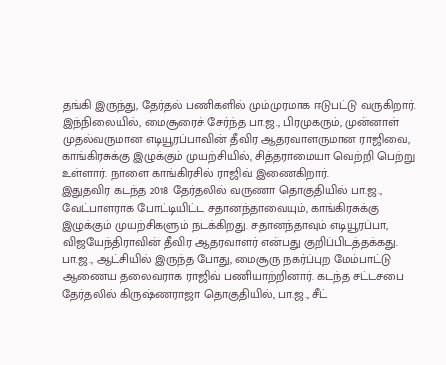தங்கி இருந்து, தேர்தல் பணிகளில் மும்முரமாக ஈடுபட்டு வருகிறார்.
இந்நிலையில், மைசூரைச் சேர்ந்த பா.ஜ., பிரமுகரும், முன்னாள் முதல்வருமான எடியூரப்பாவின் தீவிர ஆதரவாளருமான ராஜிவை, காங்கிரசுக்கு இழுக்கும் முயற்சியில், சித்தராமையா வெற்றி பெற்று உள்ளார். நாளை காங்கிரசில் ராஜிவ் இணைகிறார்.
இதுதவிர கடந்த 2018 தேர்தலில் வருணா தொகுதியில் பா.ஜ., வேட்பாளராக போட்டியிட்ட சதானந்தாவையும், காங்கிரசுக்கு இழுக்கும் முயற்சிகளும் நடக்கிறது. சதானந்தாவும் எடியூரப்பா, விஜயேந்திராவின் தீவிர ஆதரவாளர் என்பது குறிப்பிடத்தக்கது.
பா.ஜ., ஆட்சியில் இருந்த போது, மைசூரு நகர்ப்புற மேம்பாட்டு ஆணைய தலைவராக ராஜிவ் பணியாற்றினார். கடந்த சட்டசபை தேர்தலில் கிருஷ்ணராஜா தொகுதியில், பா.ஜ., சீட்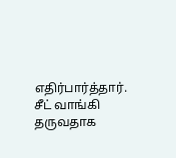எதிர்பார்த்தார்.
சீட் வாங்கி தருவதாக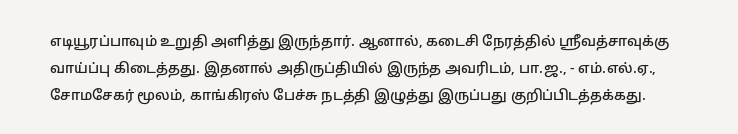எடியூரப்பாவும் உறுதி அளித்து இருந்தார். ஆனால், கடைசி நேரத்தில் ஸ்ரீவத்சாவுக்கு வாய்ப்பு கிடைத்தது. இதனால் அதிருப்தியில் இருந்த அவரிடம், பா.ஜ., - எம்.எல்.ஏ., சோமசேகர் மூலம், காங்கிரஸ் பேச்சு நடத்தி இழுத்து இருப்பது குறிப்பிடத்தக்கது.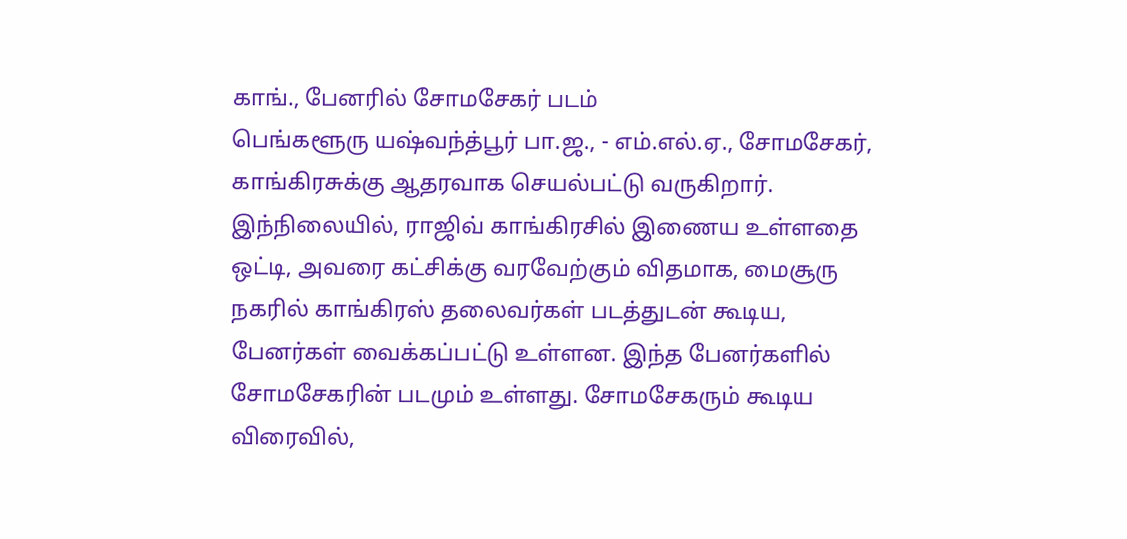காங்., பேனரில் சோமசேகர் படம்
பெங்களூரு யஷ்வந்த்பூர் பா.ஜ., - எம்.எல்.ஏ., சோமசேகர், காங்கிரசுக்கு ஆதரவாக செயல்பட்டு வருகிறார். இந்நிலையில், ராஜிவ் காங்கிரசில் இணைய உள்ளதை ஒட்டி, அவரை கட்சிக்கு வரவேற்கும் விதமாக, மைசூரு நகரில் காங்கிரஸ் தலைவர்கள் படத்துடன் கூடிய, பேனர்கள் வைக்கப்பட்டு உள்ளன. இந்த பேனர்களில் சோமசேகரின் படமும் உள்ளது. சோமசேகரும் கூடிய விரைவில்,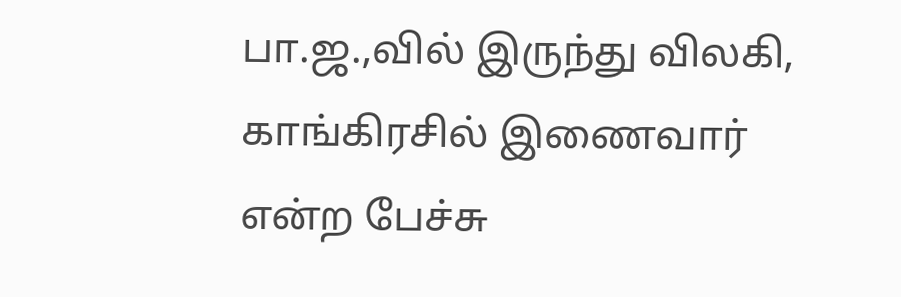பா.ஜ.,வில் இருந்து விலகி, காங்கிரசில் இணைவார் என்ற பேச்சு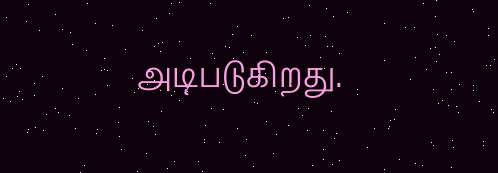அடிபடுகிறது.